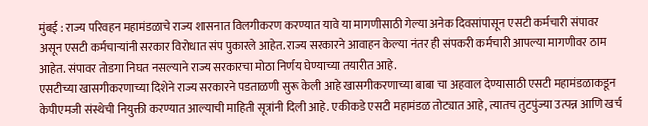मुंबई : राज्य परिवहन महामंडळाचे राज्य शासनात विलगीकरण करण्यात यावे या मागणीसाठी गेल्या अनेक दिवसांपासून एसटी कर्मचारी संपावर असून एसटी कर्मचाऱ्यांनी सरकार विरोधात संप पुकारले आहेत. राज्य सरकारने आवाहन केल्या नंतर ही संपकरी कर्मचारी आपल्या मागणीवर ठाम आहेत. संपावर तोडगा निघत नसल्याने राज्य सरकारचा मोठा निर्णय घेण्याच्या तयारीत आहे.
एसटीच्या खासगीकरणाच्या दिशेने राज्य सरकारने पडताळणी सुरू केली आहे खासगीकरणाच्या बाबा चा अहवाल देण्यासाठी एसटी महामंडळाकडून केपीएमजी संस्थेची नियुक्ती करण्यात आल्याची माहिती सूत्रांनी दिली आहे. एकीकडे एसटी महामंडळ तोट्यात आहे, त्यातच तुटपुंज्या उत्पन्न आणि खर्च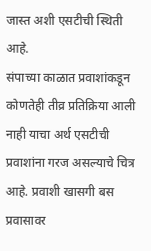जास्त अशी एसटीची स्थिती आहे.
संपाच्या काळात प्रवाशांकडून कोणतेही तीव्र प्रतिक्रिया आली नाही याचा अर्थ एसटीची प्रवाशांना गरज असल्याचे चित्र आहे. प्रवाशी खासगी बस प्रवासावर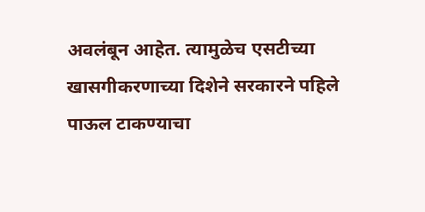अवलंबून आहेत. त्यामुळेच एसटीच्या खासगीकरणाच्या दिशेने सरकारने पहिले पाऊल टाकण्याचा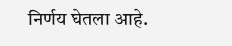निर्णय घेतला आहे.